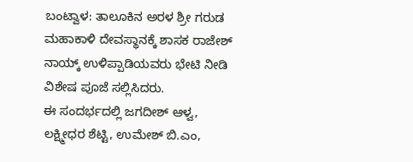ಬಂಟ್ವಾಳ: ತಾಲೂಕಿನ ಅರಳ ಶ್ರೀ ಗರುಡ ಮಹಾಕಾಳಿ ದೇವಸ್ಥಾನಕ್ಕೆ ಶಾಸಕ ರಾಜೇಶ್ ನಾಯ್ಕ್ ಉಳಿಪ್ಪಾಡಿಯವರು ಭೇಟಿ ನೀಡಿ ವಿಶೇಷ ಪೂಜೆ ಸಲ್ಲಿಸಿದರು.
ಈ ಸಂದರ್ಭದಲ್ಲಿ ಜಗದೀಶ್ ಆಳ್ವ, ಲಕ್ಷ್ಮೀಧರ ಶೆಟ್ಟಿ, ಉಮೇಶ್ ಬಿ.ಎಂ,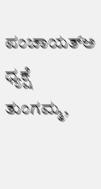ಪಂಚಾಯತ್ಅ ಧ್ಯಕ್ಷೆ ತುಂಗಮ್ಮ,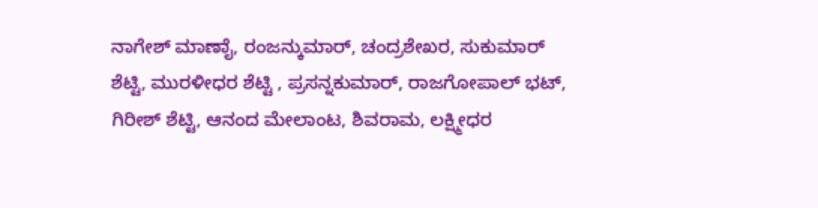ನಾಗೇಶ್ ಮಾಣಾೈ, ರಂಜನ್ಕುಮಾರ್, ಚಂದ್ರಶೇಖರ, ಸುಕುಮಾರ್ ಶೆಟ್ಟಿ, ಮುರಳೀಧರ ಶೆಟ್ಟಿ , ಪ್ರಸನ್ನಕುಮಾರ್, ರಾಜಗೋಪಾಲ್ ಭಟ್, ಗಿರೀಶ್ ಶೆಟ್ಟಿ, ಆನಂದ ಮೇಲಾಂಟ, ಶಿವರಾಮ, ಲಕ್ಷ್ಮೀಧರ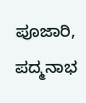ಪೂಜಾರಿ, ಪದ್ಮನಾಭ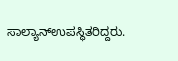ಸಾಲ್ಯಾನ್ಉಪಸ್ಥಿತರಿದ್ದರು.